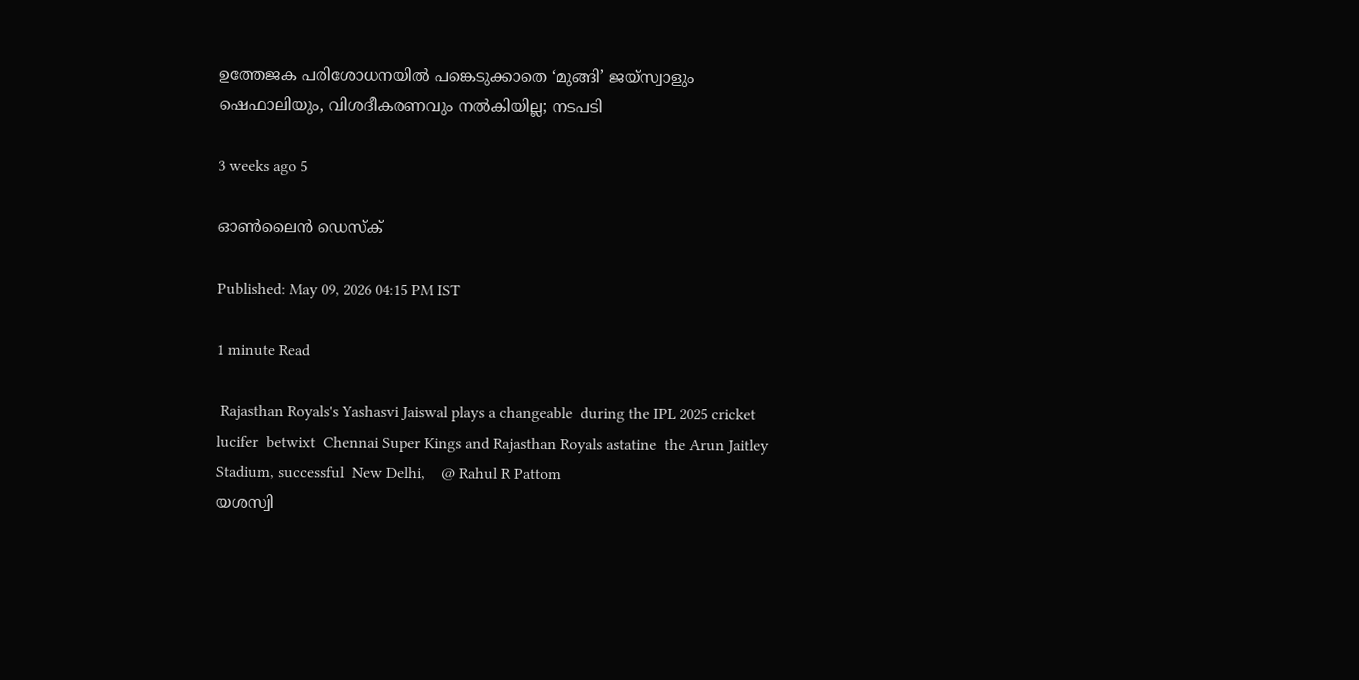ഉത്തേജക പരിശോധനയില്‍ പങ്കെടുക്കാതെ ‘മുങ്ങി’ ജയ്സ്വാളും ഷെഫാലിയും, വിശദീകരണവും നൽകിയില്ല; നടപടി

3 weeks ago 5

ഓൺലൈൻ ഡെസ്‌ക്

Published: May 09, 2026 04:15 PM IST

1 minute Read

 Rajasthan Royals's Yashasvi Jaiswal plays a changeable  during the IPL 2025 cricket lucifer  betwixt  Chennai Super Kings and Rajasthan Royals astatine  the Arun Jaitley Stadium, successful  New Delhi,    @ Rahul R Pattom
യശസ്വി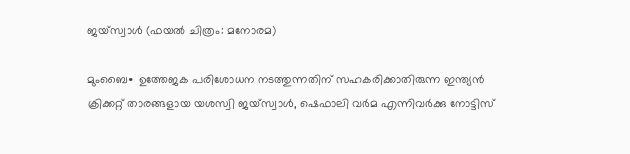ജയ്‌സ്വാൾ (ഫയൽ ചിത്രം: മനോരമ)

മുംബൈ∙ ഉത്തേജക പരിശോധന നടത്തുന്നതിന് സഹകരിക്കാതിരുന്ന ഇന്ത്യൻ ക്രിക്കറ്റ് താരങ്ങളായ യശസ്വി ജയ്സ്വാൾ, ഷെഫാലി വര്‍മ എന്നിവർക്കു നോട്ടിസ്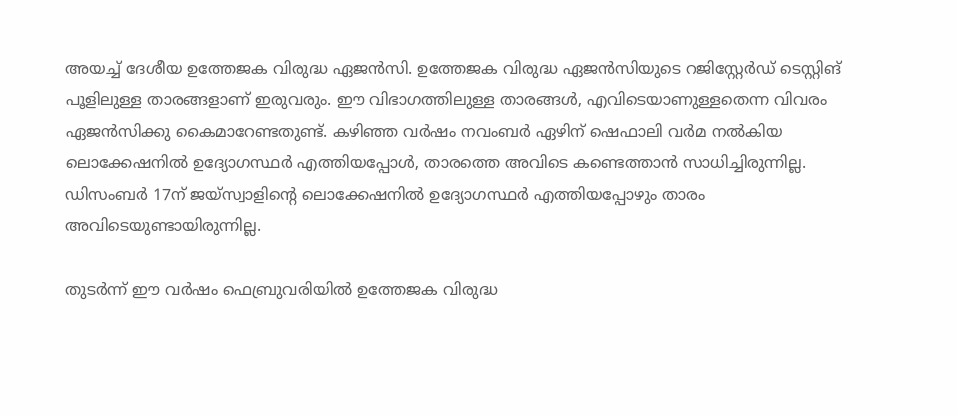അയച്ച് ദേശീയ ഉത്തേജക വിരുദ്ധ ഏജൻസി. ഉത്തേജക വിരുദ്ധ ഏജൻസിയുടെ റജിസ്റ്റേർഡ് ടെസ്റ്റിങ് പൂളിലുള്ള താരങ്ങളാണ് ഇരുവരും. ഈ വിഭാഗത്തിലുള്ള താരങ്ങൾ, എവിടെയാണുള്ളതെന്ന വിവരം ഏജൻസിക്കു കൈമാറേണ്ടതുണ്ട്. കഴിഞ്ഞ വർഷം നവംബർ ഏഴിന് ഷെഫാലി വർമ നൽകിയ ലൊക്കേഷനിൽ ഉദ്യോഗസ്ഥർ എത്തിയപ്പോൾ, താരത്തെ അവിടെ കണ്ടെത്താൻ സാധിച്ചിരുന്നില്ല. ഡിസംബർ 17ന് ജയ്സ്വാളിന്റെ ലൊക്കേഷനിൽ ഉദ്യോഗസ്ഥർ എത്തിയപ്പോഴും താരം അവിടെയുണ്ടായിരുന്നില്ല.

തുടർന്ന് ഈ വർഷം ഫെബ്രുവരിയിൽ ഉത്തേജക വിരുദ്ധ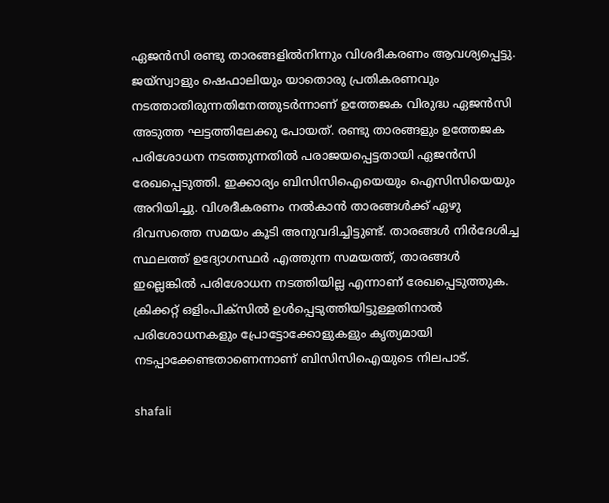ഏജന്‍സി രണ്ടു താരങ്ങളിൽനിന്നും വിശദീകരണം ആവശ്യപ്പെട്ടു. ജയ്സ്വാളും ഷെഫാലിയും യാതൊരു പ്രതികരണവും നടത്താതിരുന്നതിനേത്തുടർന്നാണ് ഉത്തേജക വിരുദ്ധ ഏജൻസി അടുത്ത ഘട്ടത്തിലേക്കു പോയത്. രണ്ടു താരങ്ങളും ഉത്തേജക പരിശോധന നടത്തുന്നതിൽ പരാജയപ്പെട്ടതായി ഏജൻസി രേഖപ്പെടുത്തി. ഇക്കാര്യം ബിസിസിഐയെയും ഐസിസിയെയും അറിയിച്ചു. വിശദീകരണം നല്‍കാൻ താരങ്ങൾക്ക് ഏഴു ദിവസത്തെ സമയം കൂടി അനുവദിച്ചിട്ടുണ്ട്. താരങ്ങൾ നിർദേശിച്ച സ്ഥലത്ത് ഉദ്യോഗസ്ഥർ എത്തുന്ന സമയത്ത്, താരങ്ങൾ ഇല്ലെങ്കിൽ പരിശോധന നടത്തിയില്ല എന്നാണ് രേഖപ്പെടുത്തുക. ക്രിക്കറ്റ് ഒളിംപിക്സിൽ ഉൾപ്പെടുത്തിയിട്ടുള്ളതിനാൽ പരിശോധനകളും പ്രോട്ടോക്കോളുകളും ക‍ൃത്യമായി നടപ്പാക്കേണ്ടതാണെന്നാണ് ബിസിസിഐയുടെ നിലപാട്.

shafali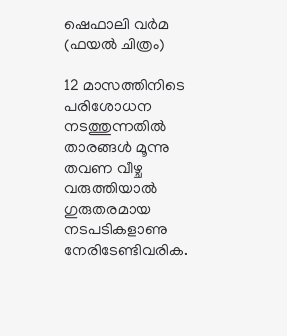ഷെഫാലി വർമ (ഫയൽ ചിത്രം)

12 മാസത്തിനിടെ പരിശോധന നടത്തുന്നതിൽ താരങ്ങൾ മൂന്നു തവണ വീഴ്ച വരുത്തിയാൽ ഗുരുതരമായ നടപടികളാണു നേരിടേണ്ടിവരിക.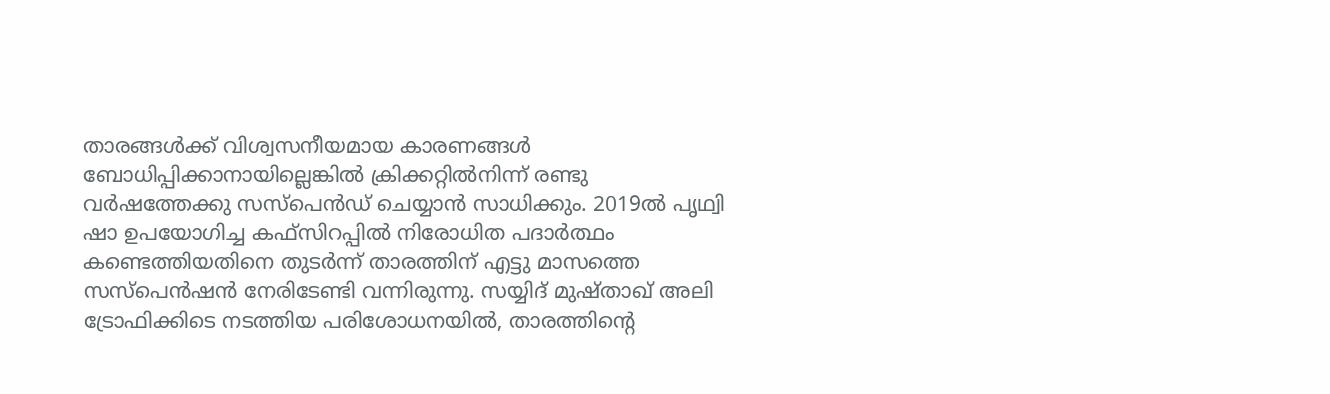താരങ്ങൾക്ക് വിശ്വസനീയമായ കാരണങ്ങൾ ബോധിപ്പിക്കാനായില്ലെങ്കിൽ ക്രിക്കറ്റിൽനിന്ന് രണ്ടു വർഷത്തേക്കു സസ്പെൻഡ് ചെയ്യാൻ സാധിക്കും. 2019ൽ പൃഥ്വി ഷാ ഉപയോഗിച്ച കഫ്സിറപ്പിൽ നിരോധിത പദാർത്ഥം കണ്ടെത്തിയതിനെ തുടർന്ന് താരത്തിന് എട്ടു മാസത്തെ സസ്പെൻഷൻ നേരിടേണ്ടി വന്നിരുന്നു. സയ്യിദ് മുഷ്താഖ് അലി ട്രോഫിക്കിടെ നടത്തിയ പരിശോധനയിൽ, താരത്തിന്റെ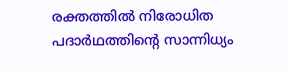രക്തത്തിൽ നിരോധിത പദാർഥത്തിന്റെ സാന്നിധ്യം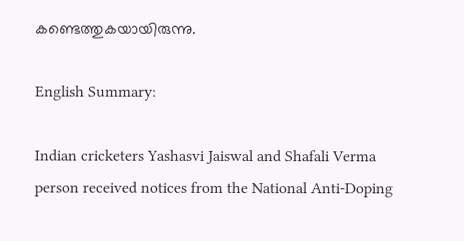കണ്ടെത്തുകയായിരുന്നു.

English Summary:

Indian cricketers Yashasvi Jaiswal and Shafali Verma person received notices from the National Anti-Doping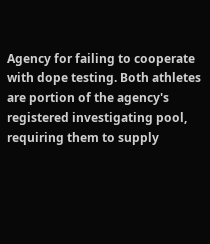Agency for failing to cooperate with dope testing. Both athletes are portion of the agency's registered investigating pool, requiring them to supply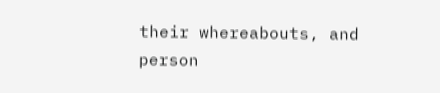their whereabouts, and person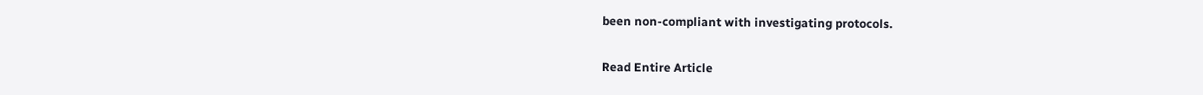been non-compliant with investigating protocols.

Read Entire Article